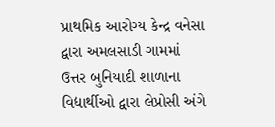પ્રાથમિક આરોગ્ય કેન્દ્ર વનેસા દ્વારા અમલસાડી ગામમાં ઉત્તર બુનિયાદી શાળાના વિદ્યાર્થીઓ દ્વારા લેપ્રોસી અંગે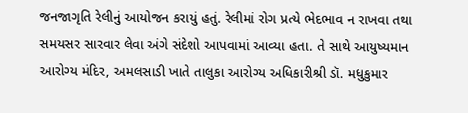જનજાગૃતિ રેલીનું આયોજન કરાયું હતું. રેલીમાં રોગ પ્રત્યે ભેદભાવ ન રાખવા તથા સમયસર સારવાર લેવા અંગે સંદેશો આપવામાં આવ્યા હતા. તે સાથે આયુષ્યમાન આરોગ્ય મંદિર, અમલસાડી ખાતે તાલુકા આરોગ્ય અધિકારીશ્રી ડૉ. મધુકુમાર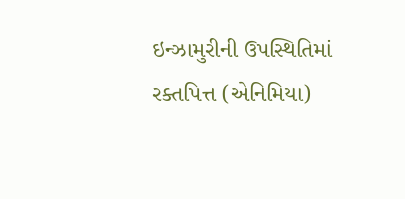ઇન્ઝામુરીની ઉપસ્થિતિમાં રક્તપિત્ત (એનિમિયા)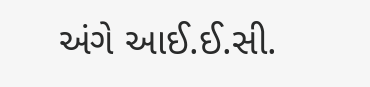અંગે આઈ.ઈ.સી.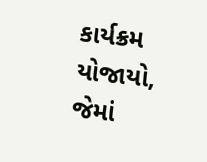કાર્યક્રમ યોજાયો, જેમાં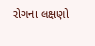રોગના લક્ષણો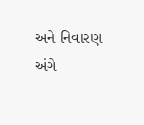અને નિવારણ અંગે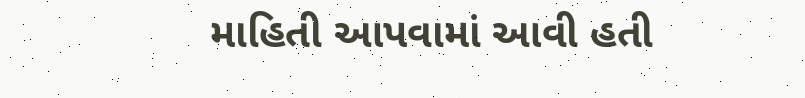માહિતી આપવામાં આવી હતી